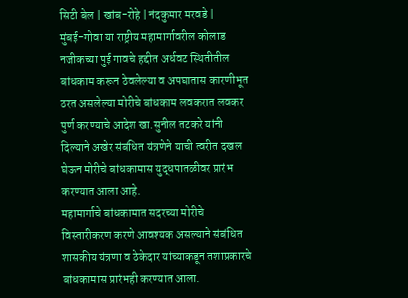सिटी बेल | खांब-रोहे | नंदकुमार मरवडे |
मुंबई-गोवा या राष्ट्रीय महामार्गावरील कोलाड नजीकच्या पुई गावचे हद्दीत अर्धवट स्थितीतील बांधकाम करून ठेवलेल्या व अपघातास कारणीभूत ठरत असलेल्या मोरीचे बांधकाम लवकरात लवकर पुर्ण करण्याचे आदेश खा.सुनील तटकरे यांनी दिल्याने अखेर संबंधित यंत्रणेने याची त्वरीत दखल घेऊन मोरीचे बांधकामास युद्धपातळीवर प्रारंभ करण्यात आला आहे.
महामार्गाचे बांधकामात सदरच्या मोरीचे विस्तारीकरण करणे आवश्यक असल्याने संबंधित शासकीय यंत्रणा व ठेकेदार यांच्याकडून तशाप्रकारचे
बांधकामास प्रारंभही करण्यात आला.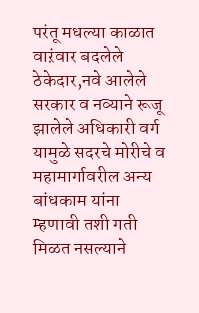परंतू मधल्या काळात वाऱंवार बदलेले ठेकेदार,नवे आलेले सरकार व नव्याने रूजू झालेले अधिकारी वर्ग यामुळे सदरचे मोरीचे व महामार्गावरील अन्य बांधकाम यांना म्हणावी तशी गती मिळत नसल्याने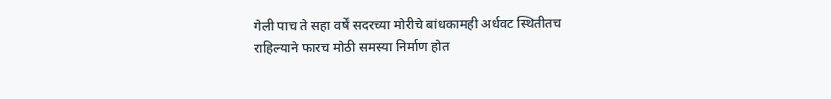गेली पाच ते सहा वर्षें सदरच्या मोरीचे बांधकामही अर्धवट स्थितीतच राहिल्याने फारच मोठी समस्या निर्माण होत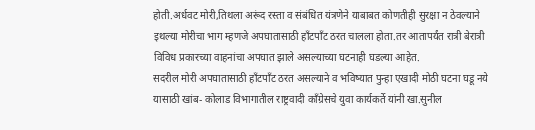होती.अर्धवट मोरी,तिथला अरूंद रस्ता व संबंधित यंत्रणेने याबाबत कोणतीही सुरक्षा न ठेवल्याने इथल्या मोरीचा भाग म्हणजे अपघातासाठी हाँटपाँट ठरत चालला होता.तर आतापर्यंत रात्री बेरात्री विविध प्रकारच्या वाहनांचा अपघात झाले असल्याच्या घटनाही घडल्या आहेत.
सदरील मोरी अपघातासाठी हाँटपाँट ठरत असल्याने व भविष्यात पुन्हा एखादी मोठी घटना घडू नये यासाठी खांब- कोलाड विभागातील राष्ट्रवादी काँग्रेसचे युवा कार्यकर्ते यांनी खा.सुनील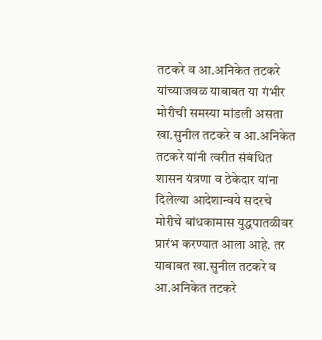तटकरे व आ.अनिकेत तटकरे यांच्याजवळ याबाबत या गंभीर मोरीची समस्या मांडली असता खा.सुनील तटकरे व आ.अनिकेत तटकरे यांनी त्वरीत संबंधित शासन यंत्रणा व ठेकेदार यांना दिलेल्या आदेशान्वये सदरचे मोरीचे बांधकामास युद्धपातळीवर प्रारंभ करण्यात आला आहे. तर याबाबत खा.सुनील तटकरे व आ.अनिकेत तटकरे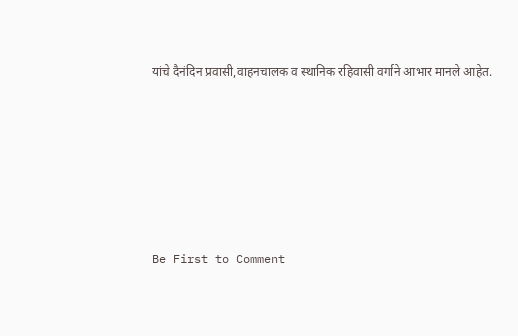यांचे दैनंदिन प्रवासी,वाहनचालक व स्थानिक रहिवासी वर्गाने आभार मानले आहेत.








Be First to Comment